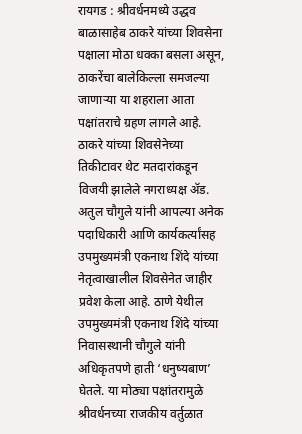रायगड : श्रीवर्धनमध्ये उद्धव बाळासाहेब ठाकरे यांच्या शिवसेना पक्षाला मोठा धक्का बसला असून, ठाकरेंचा बालेकिल्ला समजल्या जाणाऱ्या या शहराला आता पक्षांतराचे ग्रहण लागले आहे. ठाकरे यांच्या शिवसेनेच्या तिकीटावर थेट मतदारांकडून विजयी झालेले नगराध्यक्ष ॲड. अतुल चौगुले यांनी आपल्या अनेक पदाधिकारी आणि कार्यकर्त्यांसह उपमुख्यमंत्री एकनाथ शिंदे यांच्या नेतृत्वाखालील शिवसेनेत जाहीर प्रवेश केला आहे. ठाणे येथील उपमुख्यमंत्री एकनाथ शिंदे यांच्या निवासस्थानी चौगुले यांनी अधिकृतपणे हाती ‘धनुष्यबाण’ घेतले. या मोठ्या पक्षांतरामुळे श्रीवर्धनच्या राजकीय वर्तुळात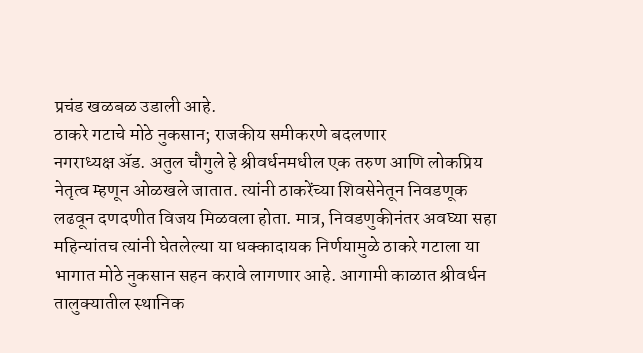प्रचंड खळबळ उडाली आहे.
ठाकरे गटाचे मोठे नुकसान; राजकीय समीकरणे बदलणार
नगराध्यक्ष ॲड. अतुल चौगुले हे श्रीवर्धनमधील एक तरुण आणि लोकप्रिय नेतृत्व म्हणून ओळखले जातात. त्यांनी ठाकरेंच्या शिवसेनेतून निवडणूक लढवून दणदणीत विजय मिळवला होता. मात्र, निवडणुकीनंतर अवघ्या सहा महिन्यांतच त्यांनी घेतलेल्या या धक्कादायक निर्णयामुळे ठाकरे गटाला या भागात मोठे नुकसान सहन करावे लागणार आहे. आगामी काळात श्रीवर्धन तालुक्यातील स्थानिक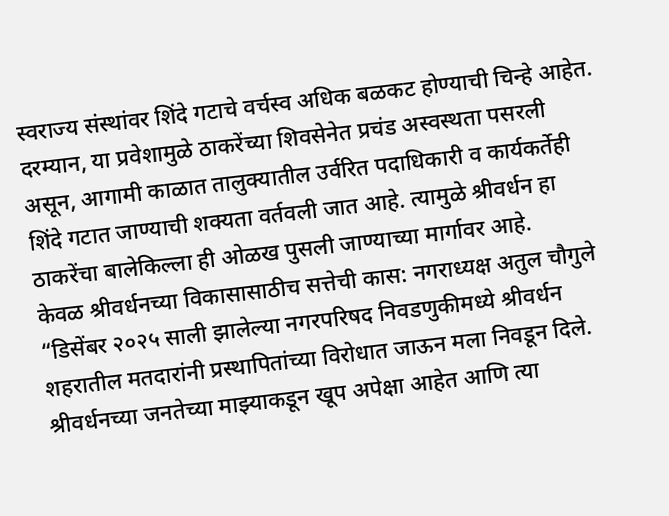स्वराज्य संस्थांवर शिंदे गटाचे वर्चस्व अधिक बळकट होण्याची चिन्हे आहेत. दरम्यान, या प्रवेशामुळे ठाकरेंच्या शिवसेनेत प्रचंड अस्वस्थता पसरली असून, आगामी काळात तालुक्यातील उर्वरित पदाधिकारी व कार्यकर्तेही शिंदे गटात जाण्याची शक्यता वर्तवली जात आहे. त्यामुळे श्रीवर्धन हा ठाकरेंचा बालेकिल्ला ही ओळख पुसली जाण्याच्या मार्गावर आहे.
केवळ श्रीवर्धनच्या विकासासाठीच सत्तेची कास: नगराध्यक्ष अतुल चौगुले
“डिसेंबर २०२५ साली झालेल्या नगरपरिषद निवडणुकीमध्ये श्रीवर्धन शहरातील मतदारांनी प्रस्थापितांच्या विरोधात जाऊन मला निवडून दिले. श्रीवर्धनच्या जनतेच्या माझ्याकडून खूप अपेक्षा आहेत आणि त्या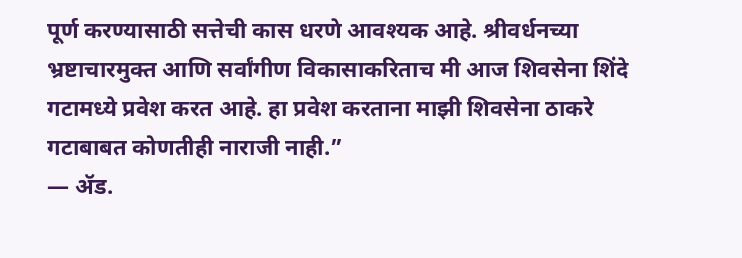पूर्ण करण्यासाठी सत्तेची कास धरणे आवश्यक आहे. श्रीवर्धनच्या भ्रष्टाचारमुक्त आणि सर्वांगीण विकासाकरिताच मी आज शिवसेना शिंदे गटामध्ये प्रवेश करत आहे. हा प्रवेश करताना माझी शिवसेना ठाकरे गटाबाबत कोणतीही नाराजी नाही.”
— ॲड.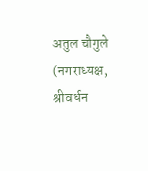अतुल चौगुले (नगराध्यक्ष, श्रीवर्धन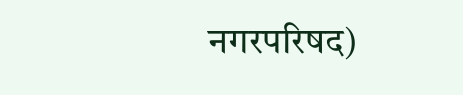नगरपरिषद)